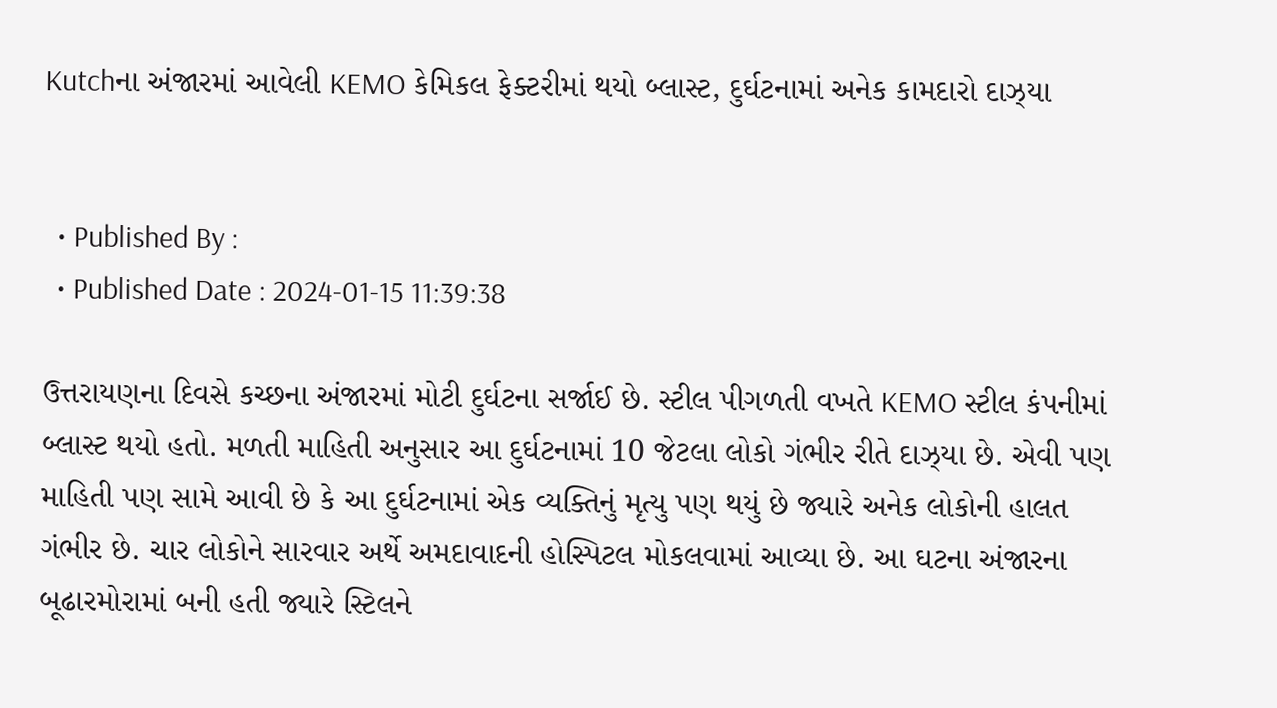Kutchના અંજારમાં આવેલી KEMO કેમિકલ ફેક્ટરીમાં થયો બ્લાસ્ટ, દુર્ઘટનામાં અનેક કામદારો દાઝ્યા


  • Published By :
  • Published Date : 2024-01-15 11:39:38

ઉત્તરાયણના દિવસે કચ્છના અંજારમાં મોટી દુર્ઘટના સર્જાઈ છે. સ્ટીલ પીગળતી વખતે KEMO સ્ટીલ કંપનીમાં બ્લાસ્ટ થયો હતો. મળતી માહિતી અનુસાર આ દુર્ઘટનામાં 10 જેટલા લોકો ગંભીર રીતે દાઝ્યા છે. એવી પણ માહિતી પણ સામે આવી છે કે આ દુર્ઘટનામાં એક વ્યક્તિનું મૃત્યુ પણ થયું છે જ્યારે અનેક લોકોની હાલત ગંભીર છે. ચાર લોકોને સારવાર અર્થે અમદાવાદની હોસ્પિટલ મોકલવામાં આવ્યા છે. આ ઘટના અંજારના બૂઢારમોરામાં બની હતી જ્યારે સ્ટિલને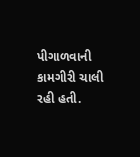પીગાળવાની કામગીરી ચાલી રહી હતી.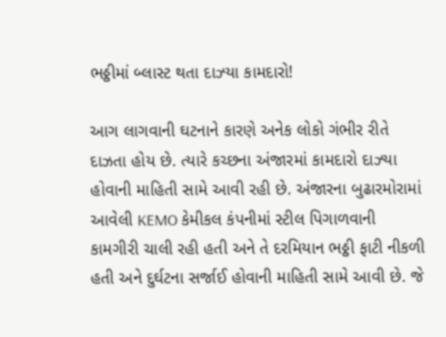ભઠ્ઠીમાં બ્લાસ્ટ થતા દાઝ્યા કામદારો!

આગ લાગવાની ઘટનાને કારણે અનેક લોકો ગંભીર રીતે દાઝતા હોય છે. ત્યારે કચ્છના અંજારમાં કામદારો દાઝ્યા હોવાની માહિતી સામે આવી રહી છે. અંજારના બુઢારમોરામાં આવેલી KEMO કેમીકલ કંપનીમાં સ્ટીલ પિગાળવાની કામગીરી ચાલી રહી હતી અને તે દરમિયાન ભઠ્ઠી ફાટી નીકળી હતી અને દુર્ઘટના સર્જાઈ હોવાની માહિતી સામે આવી છે. જે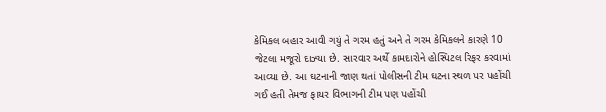કેમિકલ બહાર આવી ગયું તે ગરમ હતું અને તે ગરમ કેમિકલને કારણે 10 જેટલા મજૂરો દાઝ્યા છે. સારવાર અર્થે કામદારોને હોસ્પિટલ રિફર કરવામાં આવ્યા છે. આ ઘટનાની જાણ થતાં પોલીસની ટીમ ઘટના સ્થળ પર પહોંચી ગઈ હતી તેમજ ફાયર વિભાગની ટીમ પણ પહોંચી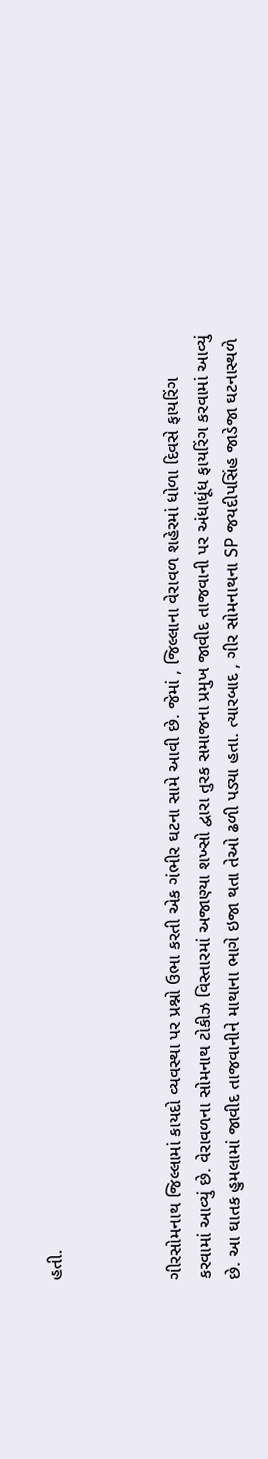હતી.



ગીરસોમનાથ જિલ્લામાં કાયદો વ્યવસ્થા પર પ્રશ્નો ઉભા કરતી એક ગંભીર ઘટના સામે આવી છે. જેમાં , જિલ્લાના વેરાવળ શહેરમાં ધોળા દિવસે ફાયરિંગ કરવામાં આવ્યું છે. વેરાવળના સોમનાથ ટોકીઝ વિસ્તારમાં અજાણ્યા શખ્સો દ્વારા તુરક સમાજના પ્રમુખ જાવીદ તાજવાની પર અંધાધૂંધ ફાયરિંગ કરવામાં આવ્યું છે. આ ઘાતક હુમલામાં જાવીદ તાજવાનીને માથાના ભાગે ઇજા થતા તેઓ ઢળી પડ્યા હતા. ત્યારબાદ , ગીર સોમનાથના SP જયદીપસિંહ જાડેજા ઘટનાસ્થળે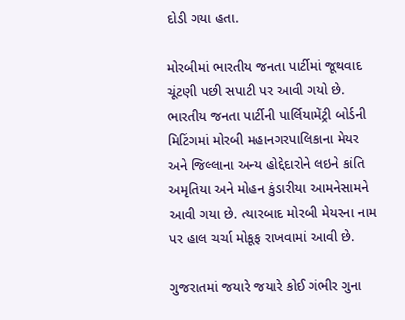દોડી ગયા હતા.

મોરબીમાં ભારતીય જનતા પાર્ટીમાં જૂથવાદ ચૂંટણી પછી સપાટી પર આવી ગયો છે. ભારતીય જનતા પાર્ટીની પાર્લિયામેંટ્રી બોર્ડની મિટિંગમાં મોરબી મહાનગરપાલિકાના મેયર અને જિલ્લાના અન્ય હોદ્દેદારોને લઇને કાંતિ અમૃતિયા અને મોહન કુંડારીયા આમનેસામને આવી ગયા છે. ત્યારબાદ મોરબી મેયરના નામ પર હાલ ચર્ચા મોકૂફ રાખવામાં આવી છે.

ગુજરાતમાં જયારે જયારે કોઈ ગંભીર ગુના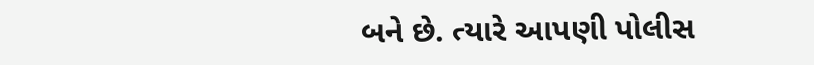બને છે. ત્યારે આપણી પોલીસ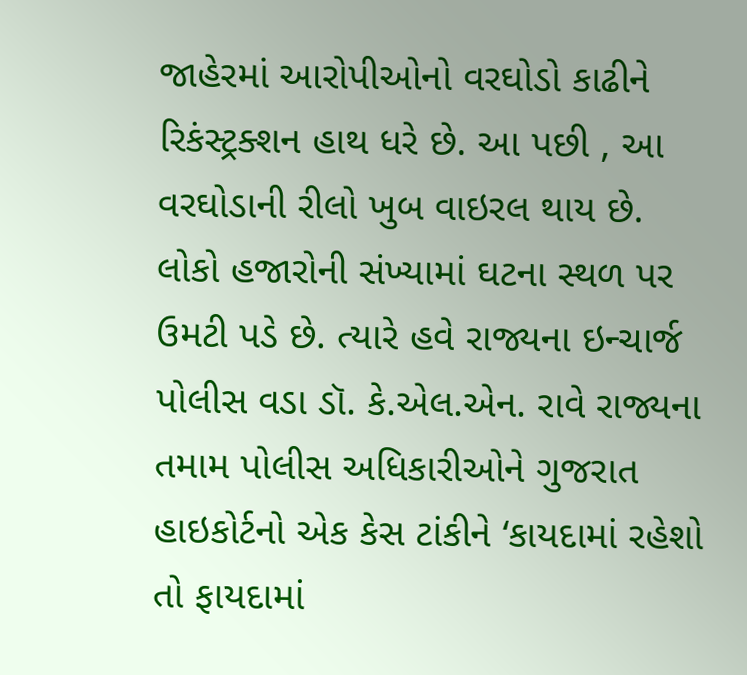જાહેરમાં આરોપીઓનો વરઘોડો કાઢીને રિકંસ્ટ્રક્શન હાથ ધરે છે. આ પછી , આ વરઘોડાની રીલો ખુબ વાઇરલ થાય છે. લોકો હજારોની સંખ્યામાં ઘટના સ્થળ પર ઉમટી પડે છે. ત્યારે હવે રાજ્યના ઇન્ચાર્જ પોલીસ વડા ડૉ. કે.એલ.એન. રાવે રાજ્યના તમામ પોલીસ અધિકારીઓને ગુજરાત હાઇકોર્ટનો એક કેસ ટાંકીને ‘કાયદામાં રહેશો તો ફાયદામાં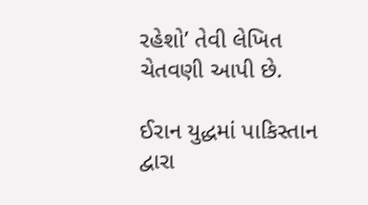રહેશો’ તેવી લેખિત ચેતવણી આપી છે.

ઈરાન યુદ્ધમાં પાકિસ્તાન દ્વારા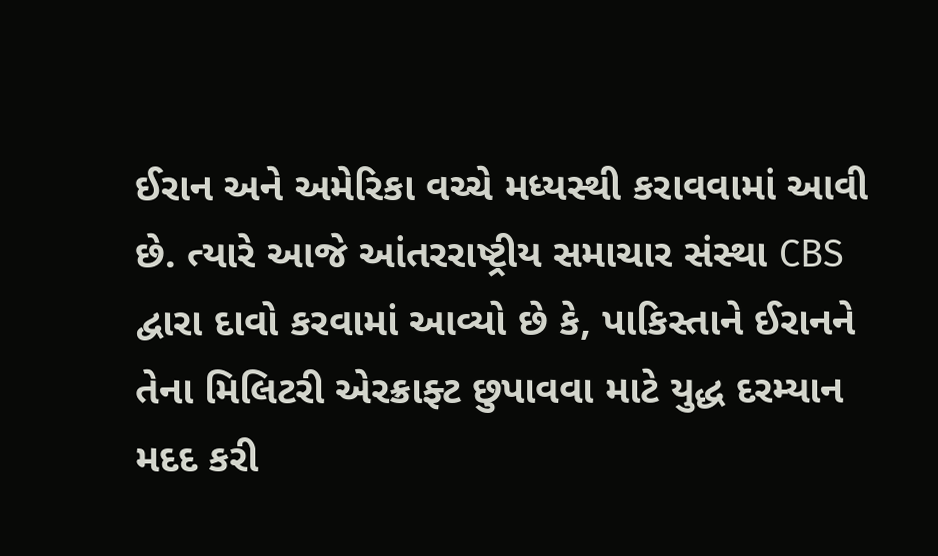ઈરાન અને અમેરિકા વચ્ચે મધ્યસ્થી કરાવવામાં આવી છે. ત્યારે આજે આંતરરાષ્ટ્રીય સમાચાર સંસ્થા CBS દ્વારા દાવો કરવામાં આવ્યો છે કે, પાકિસ્તાને ઈરાનને તેના મિલિટરી એરક્રાફ્ટ છુપાવવા માટે યુદ્ધ દરમ્યાન મદદ કરી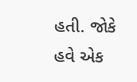હતી. જોકે હવે એક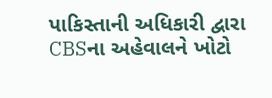પાકિસ્તાની અધિકારી દ્વારા CBSના અહેવાલને ખોટો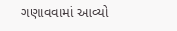ગણાવવામાં આવ્યો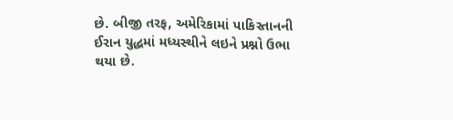છે. બીજી તરફ, અમેરિકામાં પાકિસ્તાનની ઈરાન યુદ્ધમાં મધ્યસ્થીને લઇને પ્રશ્નો ઉભા થયા છે.